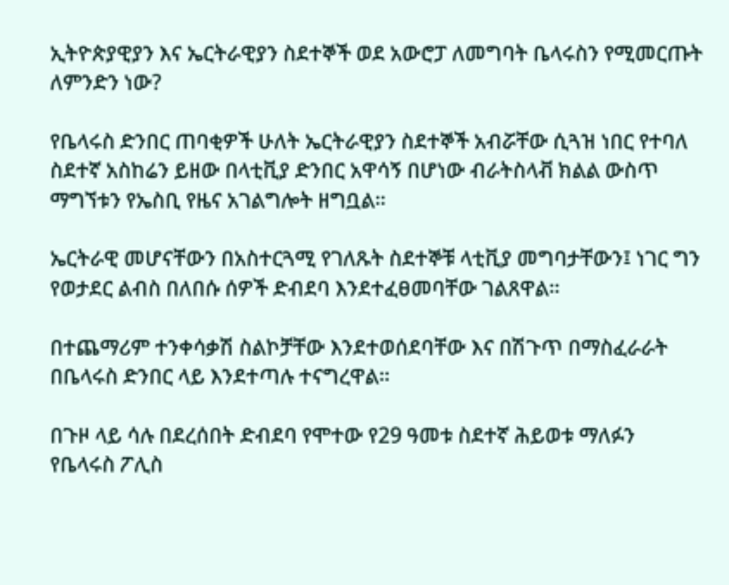ኢትዮጵያዊያን እና ኤርትራዊያን ስደተኞች ወደ አውሮፓ ለመግባት ቤላሩስን የሚመርጡት ለምንድን ነው?

የቤላሩስ ድንበር ጠባቂዎች ሁለት ኤርትራዊያን ስደተኞች አብሯቸው ሲጓዝ ነበር የተባለ ስደተኛ አስከሬን ይዘው በላቲቪያ ድንበር አዋሳኝ በሆነው ብራትስላቭ ክልል ውስጥ ማግኘቱን የኤስቢ የዜና አገልግሎት ዘግቧል።

ኤርትራዊ መሆናቸውን በአስተርጓሚ የገለጹት ስደተኞቹ ላቲቪያ መግባታቸውን፤ ነገር ግን የወታደር ልብስ በለበሱ ሰዎች ድብደባ እንደተፈፀመባቸው ገልጸዋል።

በተጨማሪም ተንቀሳቃሽ ስልኮቻቸው እንደተወሰደባቸው እና በሽጉጥ በማስፈራራት በቤላሩስ ድንበር ላይ እንደተጣሉ ተናግረዋል።

በጉዞ ላይ ሳሉ በደረሰበት ድብደባ የሞተው የ29 ዓመቱ ስደተኛ ሕይወቱ ማለፉን የቤላሩስ ፖሊስ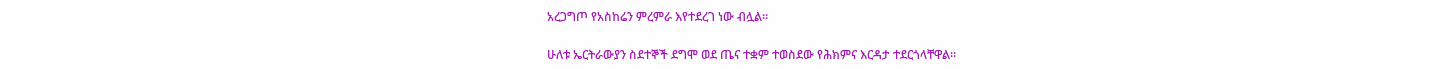አረጋግጦ የአስከሬን ምረምራ እየተደረገ ነው ብሏል።

ሁለቱ ኤርትራውያን ስደተኞች ደግሞ ወደ ጤና ተቋም ተወስደው የሕክምና እርዳታ ተደርጎላቸዋል።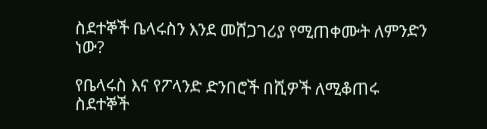ስደተኞች ቤላሩስን እንደ መሸጋገሪያ የሚጠቀሙት ለምንድን ነው?

የቤላሩስ እና የፖላንድ ድንበሮች በሺዎች ለሚቆጠሩ ስደተኞች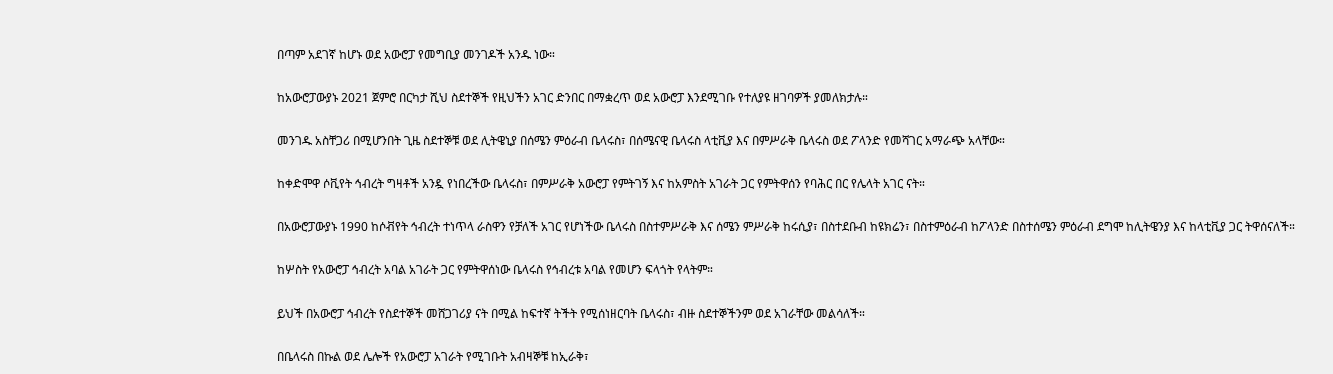በጣም አደገኛ ከሆኑ ወደ አውሮፓ የመግቢያ መንገዶች አንዱ ነው።

ከአውሮፓውያኑ 2021 ጀምሮ በርካታ ሺህ ስደተኞች የዚህችን አገር ድንበር በማቋረጥ ወደ አውሮፓ እንደሚገቡ የተለያዩ ዘገባዎች ያመለክታሉ።

መንገዱ አስቸጋሪ በሚሆንበት ጊዜ ስደተኞቹ ወደ ሊትዌኒያ በሰሜን ምዕራብ ቤላሩስ፣ በሰሜናዊ ቤላሩስ ላቲቪያ እና በምሥራቅ ቤላሩስ ወደ ፖላንድ የመሻገር አማራጭ አላቸው።

ከቀድሞዋ ሶቪየት ኅብረት ግዛቶች አንዷ የነበረችው ቤላሩስ፣ በምሥራቅ አውሮፓ የምትገኝ እና ከአምስት አገራት ጋር የምትዋሰን የባሕር በር የሌላት አገር ናት።

በአውሮፓውያኑ 1990 ከሶቭየት ኅብረት ተነጥላ ራስዋን የቻለች አገር የሆነችው ቤላሩስ በስተምሥራቅ እና ሰሜን ምሥራቅ ከሩሲያ፣ በስተደቡብ ከዩክሬን፣ በስተምዕራብ ከፖላንድ በስተሰሜን ምዕራብ ደግሞ ከሊትዌንያ እና ከላቲቪያ ጋር ትዋሰናለች።

ከሦስት የአውሮፓ ኅብረት አባል አገራት ጋር የምትዋሰነው ቤላሩስ የኅብረቱ አባል የመሆን ፍላጎት የላትም።

ይህች በአውሮፓ ኅብረት የስደተኞች መሸጋገሪያ ናት በሚል ከፍተኛ ትችት የሚሰነዘርባት ቤላሩስ፣ ብዙ ስደተኞችንም ወደ አገራቸው መልሳለች።

በቤላሩስ በኩል ወደ ሌሎች የአውሮፓ አገራት የሚገቡት አብዛኞቹ ከኢራቅ፣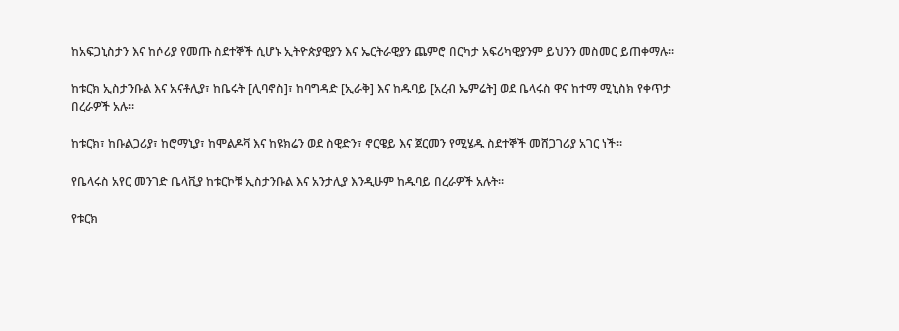ከአፍጋኒስታን እና ከሶሪያ የመጡ ስደተኞች ሲሆኑ ኢትዮጵያዊያን እና ኤርትራዊያን ጨምሮ በርካታ አፍሪካዊያንም ይህንን መስመር ይጠቀማሉ።

ከቱርክ ኢስታንቡል እና አናቶሊያ፣ ከቤሩት [ሊባኖስ]፣ ከባግዳድ [ኢራቅ] እና ከዱባይ [አረብ ኤምሬት] ወደ ቤላሩስ ዋና ከተማ ሚኒስክ የቀጥታ በረራዎች አሉ።

ከቱርክ፣ ከቡልጋሪያ፣ ከሮማኒያ፣ ከሞልዶቫ እና ከዩክሬን ወደ ስዊድን፣ ኖርዌይ እና ጀርመን የሚሄዱ ስደተኞች መሸጋገሪያ አገር ነች።

የቤላሩስ አየር መንገድ ቤላቪያ ከቱርኮቹ ኢስታንቡል እና አንታሊያ እንዲሁም ከዱባይ በረራዎች አሉት።

የቱርክ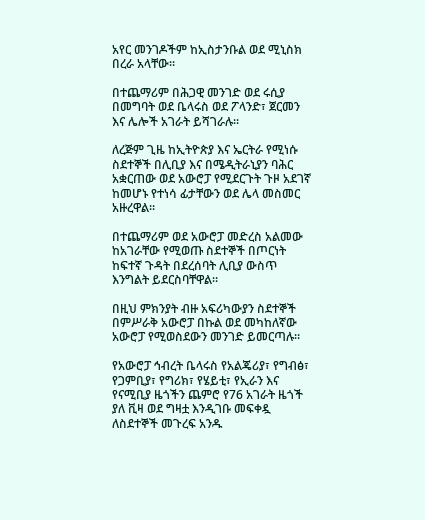አየር መንገዶችም ከኢስታንቡል ወደ ሚኒስክ በረራ አላቸው።

በተጨማሪም በሕጋዊ መንገድ ወደ ሩሲያ በመግባት ወደ ቤላሩስ ወደ ፖላንድ፣ ጀርመን እና ሌሎች አገራት ይሻገራሉ።

ለረጅም ጊዜ ከኢትዮጵያ እና ኤርትራ የሚነሱ ስደተኞች በሊቢያ እና በሜዲትራኒያን ባሕር አቋርጠው ወደ አውሮፓ የሚደርጉት ጉዞ አደገኛ ከመሆኑ የተነሳ ፊታቸውን ወደ ሌላ መስመር አዙረዋል።

በተጨማሪም ወደ አውሮፓ መድረስ አልመው ከአገራቸው የሚወጡ ስደተኞች በጦርነት ከፍተኛ ጉዳት በደረሰባት ሊቢያ ውስጥ እንግልት ይደርስባቸዋል።

በዚህ ምክንያት ብዙ አፍሪካውያን ስደተኞች በምሥራቅ አውሮፓ በኩል ወደ መካከለኛው አውሮፓ የሚወስደውን መንገድ ይመርጣሉ።

የአውሮፓ ኅብረት ቤላሩስ የአልጄሪያ፣ የግብፅ፣ የጋምቢያ፣ የግሪክ፣ የሄይቲ፣ የኢራን እና የናሚቢያ ዜጎችን ጨምሮ የ76 አገራት ዜጎች ያለ ቪዛ ወደ ግዛቷ እንዲገቡ መፍቀዷ ለስደተኞች መጉረፍ አንዱ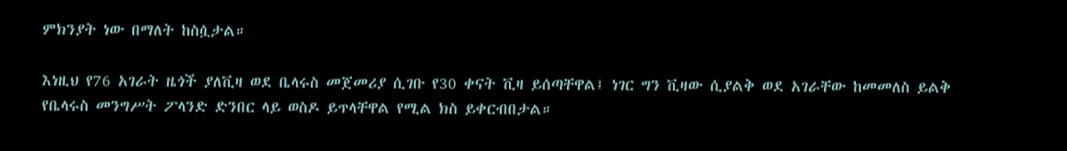ምክንያት ነው በማለት ከስሷታል።

እነዚህ የ76 አገራት ዜጎች ያለቪዛ ወደ ቤላሩስ መጀመሪያ ሲገቡ የ30 ቀናት ቪዛ ይሰጣቸዋል፤ ነገር ግን ቪዛው ሲያልቅ ወደ አገራቸው ከመመለስ ይልቅ የቤላሩስ መንግሥት ፖላንድ ድንበር ላይ ወስዶ ይጥላቸዋል የሚል ክስ ይቀርብበታል።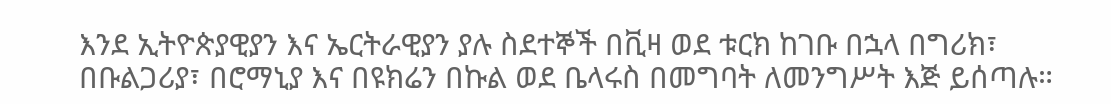እንደ ኢትዮጵያዊያን እና ኤርትራዊያን ያሉ ስደተኞች በቪዛ ወደ ቱርክ ከገቡ በኋላ በግሪክ፣ በቡልጋሪያ፣ በሮማኒያ እና በዩክሬን በኩል ወደ ቤላሩስ በመግባት ለመንግሥት እጅ ይሰጣሉ።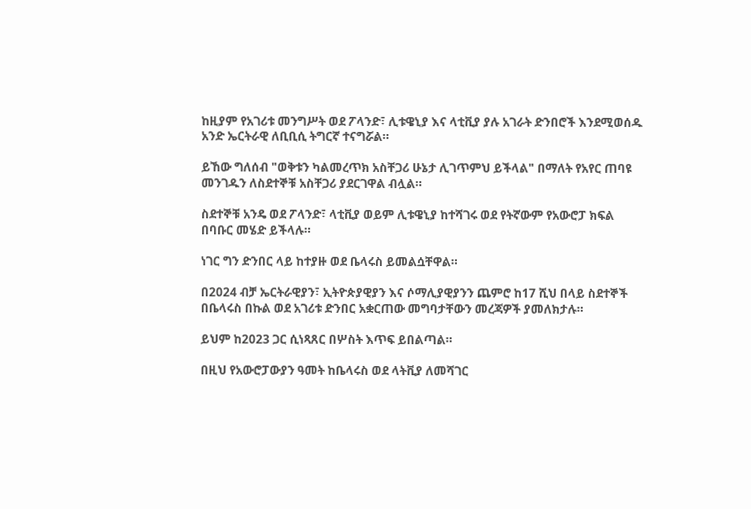ከዚያም የአገሪቱ መንግሥት ወደ ፖላንድ፣ ሊቱዌኒያ እና ላቲቪያ ያሉ አገራት ድንበሮች እንደሚወሰዱ አንድ ኤርትራዊ ለቢቢሲ ትግርኛ ተናግሯል።

ይኸው ግለሰብ "ወቅቱን ካልመረጥክ አስቸጋሪ ሁኔታ ሊገጥምህ ይችላል" በማለት የአየር ጠባዩ መንገዱን ለስደተኞቹ አስቸጋሪ ያደርገዋል ብሏል።

ስደተኞቹ አንዴ ወደ ፖላንድ፣ ላቲቪያ ወይም ሊቱዌኒያ ከተሻገሩ ወደ የትኛውም የአውሮፓ ክፍል በባቡር መሄድ ይችላሉ።

ነገር ግን ድንበር ላይ ከተያዙ ወደ ቤላሩስ ይመልሷቸዋል።

በ2024 ብቻ ኤርትራዊያን፣ ኢትዮጵያዊያን እና ሶማሊያዊያንን ጨምሮ ከ17 ሺህ በላይ ስደተኞች በቤላሩስ በኩል ወደ አገሪቱ ድንበር አቋርጠው መግባታቸውን መረጃዎች ያመለክታሉ።

ይህም ከ2023 ጋር ሲነጻጸር በሦስት እጥፍ ይበልጣል።

በዚህ የአውሮፓውያን ዓመት ከቤላሩስ ወደ ላትቪያ ለመሻገር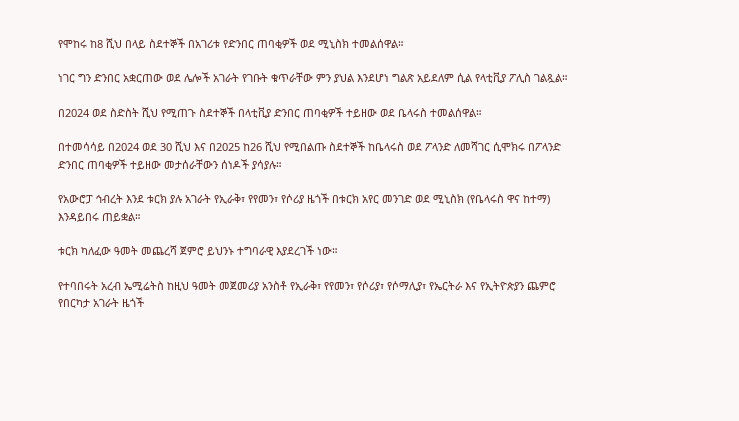የሞከሩ ከ8 ሺህ በላይ ስደተኞች በአገሪቱ የድንበር ጠባቂዎች ወደ ሚኒስክ ተመልሰዋል።

ነገር ግን ድንበር አቋርጠው ወደ ሌሎች አገራት የገቡት ቁጥራቸው ምን ያህል እንደሆነ ግልጽ አይደለም ሲል የላቲቪያ ፖሊስ ገልጿል።

በ2024 ወደ ስድስት ሺህ የሚጠጉ ስደተኞች በላቲቪያ ድንበር ጠባቂዎች ተይዘው ወደ ቤላሩስ ተመልሰዋል።

በተመሳሳይ በ2024 ወደ 30 ሺህ እና በ2025 ከ26 ሺህ የሚበልጡ ስደተኞች ከቤላሩስ ወደ ፖላንድ ለመሻገር ሲሞክሩ በፖላንድ ድንበር ጠባቂዎች ተይዘው መታሰራቸውን ሰነዶች ያሳያሉ።

የአውሮፓ ኅብረት እንደ ቱርክ ያሉ አገራት የኢራቅ፣ የየመን፣ የሶሪያ ዜጎች በቱርክ አየር መንገድ ወደ ሚኒስክ (የቤላሩስ ዋና ከተማ) እንዳይበሩ ጠይቋል።

ቱርክ ካለፈው ዓመት መጨረሻ ጀምሮ ይህንኑ ተግባራዊ እያደረገች ነው።

የተባበሩት አረብ ኤሚሬትስ ከዚህ ዓመት መጀመሪያ አንስቶ የኢራቅ፣ የየመን፣ የሶሪያ፣ የሶማሊያ፣ የኤርትራ እና የኢትዮጵያን ጨምሮ የበርካታ አገራት ዜጎች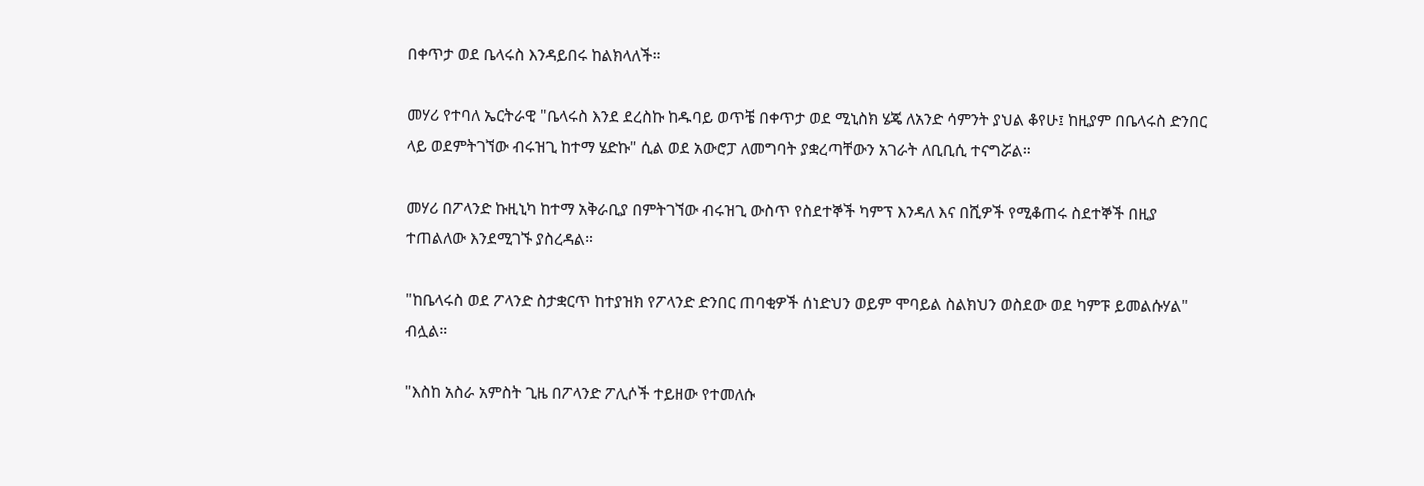በቀጥታ ወደ ቤላሩስ እንዳይበሩ ከልክላለች።

መሃሪ የተባለ ኤርትራዊ "ቤላሩስ እንደ ደረስኩ ከዱባይ ወጥቼ በቀጥታ ወደ ሚኒስክ ሄጄ ለአንድ ሳምንት ያህል ቆየሁ፤ ከዚያም በቤላሩስ ድንበር ላይ ወደምትገኘው ብሩዝጊ ከተማ ሄድኩ" ሲል ወደ አውሮፓ ለመግባት ያቋረጣቸውን አገራት ለቢቢሲ ተናግሯል።

መሃሪ በፖላንድ ኩዚኒካ ከተማ አቅራቢያ በምትገኘው ብሩዝጊ ውስጥ የስደተኞች ካምፕ እንዳለ እና በሺዎች የሚቆጠሩ ስደተኞች በዚያ ተጠልለው እንደሚገኙ ያስረዳል።

"ከቤላሩስ ወደ ፖላንድ ስታቋርጥ ከተያዝክ የፖላንድ ድንበር ጠባቂዎች ሰነድህን ወይም ሞባይል ስልክህን ወስደው ወደ ካምፑ ይመልሱሃል" ብሏል።

"እስከ አስራ አምስት ጊዜ በፖላንድ ፖሊሶች ተይዘው የተመለሱ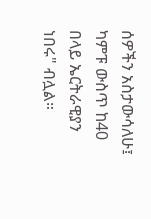ሰዎችን አስታውሳለሁ፤ ካምፑ ውስጥ ከ40 በላይ ኤርትራዊያን ነበሩ" ብሏል።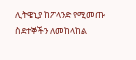ሊትዌኒያ ከፖላንድ የሚመጡ ስደተኞችን ለመከላከል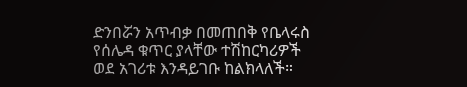ድንበሯን አጥብቃ በመጠበቅ የቤላሩስ የሰሌዳ ቁጥር ያላቸው ተሽከርካሪዎች ወደ አገሪቱ እንዳይገቡ ከልክላለች።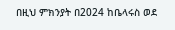በዚህ ምክንያት በ2024 ከቤላሩስ ወደ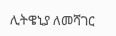ሊትዌኒያ ለመሻገር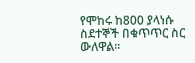የሞከሩ ከ800 ያላነሱ ስደተኞች በቁጥጥር ስር ውለዋል።